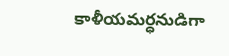కాళీయమర్ధనుడిగా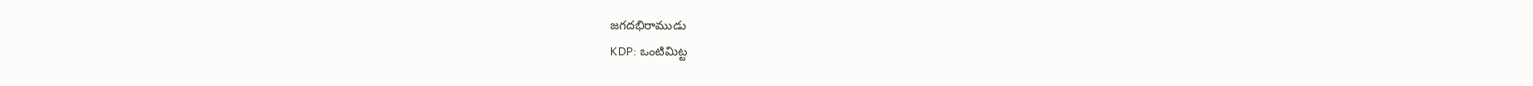జగదభిరాముడు
KDP: ఒంటిమిట్ట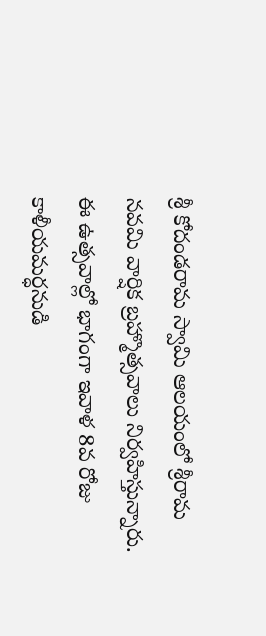శ్రీ కోదండరామ స్వామి ఆలయంలో శ్రీరామ నవమి వార్షిక బ్రహ్మొత్సవాలు నిర్వహిస్తున్నారు. ఈ ఉత్సవాల్లో భాగంగా ఇవాళ 8వ రోజు కాళీయమర్ధనుడి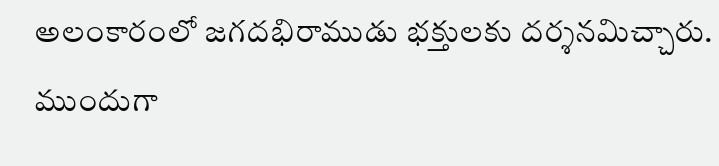అలంకారంలో జగదభిరాముడు భక్తులకు దర్శనమిచ్చారు. ముందుగా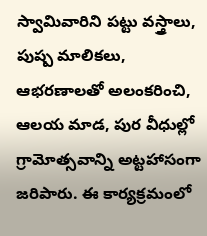స్వామివారిని పట్టు వస్త్రాలు, పుష్ప మాలికలు, ఆభరణాలతో అలంకరించి, ఆలయ మాడ, పుర వీధుల్లో గ్రామోత్సవాన్ని అట్టహాసంగా జరిపారు. ఈ కార్యక్రమంలో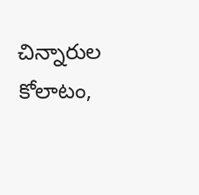చిన్నారుల కోలాటం,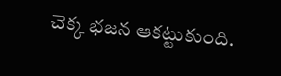చెక్క భజన ఆకట్టుకుంది.